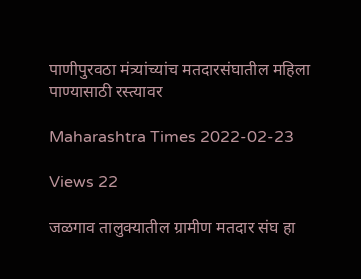पाणीपुरवठा मंत्र्यांच्यांच मतदारसंघातील महिला पाण्यासाठी रस्त्यावर

Maharashtra Times 2022-02-23

Views 22

जळगाव तालुक्यातील ग्रामीण मतदार संघ हा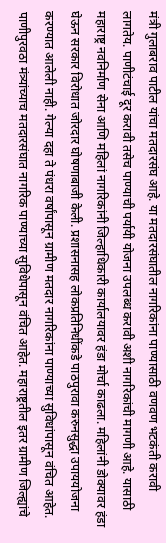मंत्री गुलाबराव पाटील यांचा मतदारसंघ आहे. या मतदारसंघातील नागरिकांना पाण्यासाठी वणवण भटकंती करावी लागतेय. पाणीटंचाई दूर करावी तसेच पाण्याची पर्यायी योजना उपलब्ध करावी अशी नागरिकांची मागणी आहे. यासाठी महाराष्ट्र नवनिर्माण सेना आणि महिलां नागरिकांनी जिल्हाधिकारी कार्यालयावर हंडा मोर्चा काढला. महिलांनी डोक्यावर हंडा घेऊन सरकार विरोधात जोरदार घोषणाबाजी केली. प्रशासनासह लोकप्रतिनिधींकडे पाठपुरावा करुनसुद्धा उपाययोजना करण्यात आलेली नाही. गेल्या दहा ते पंधरा वर्षांपासून ग्रामीण मतदार नागरिकांना पाण्याच्या सुविधांपासून वंचित आहेत. पाणीपुरवठा मंत्र्यांच्याच मतदारसंघात नागरिक पाण्याच्या सुविधेपासून वंचित आहेत. महाराष्ट्रतील इतर ग्रामीण जिल्ह्यांचे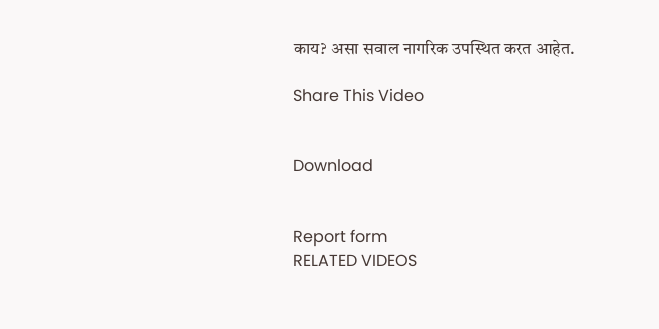काय? असा सवाल नागरिक उपस्थित करत आहेत.

Share This Video


Download


Report form
RELATED VIDEOS